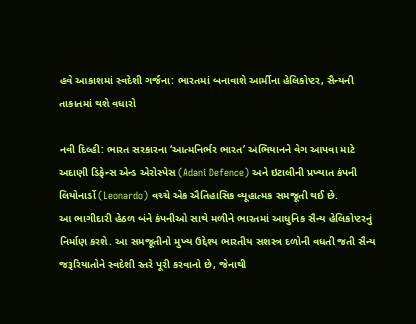હવે આકાશમાં સ્વદેશી ગર્જના: ભારતમાં બનાવાશે આર્મીના હેલિકોપ્ટર, સૈન્યની તાકાતમાં થશે વધારો

નવી દિલ્હી: ભારત સરકારના ‘આત્મનિર્ભર ભારત’ અભિયાનને વેગ આપવા માટે અદાણી ડિફેન્સ એન્ડ એરોસ્પેસ (Adani Defence) અને ઇટાલીની પ્રખ્યાત કંપની લિયોનાર્ડો (Leonardo) વચ્ચે એક ઐતિહાસિક વ્યૂહાત્મક સમજૂતી થઈ છે.
આ ભાગીદારી હેઠળ બંને કંપનીઓ સાથે મળીને ભારતમાં આધુનિક સૈન્ય હેલિકોપ્ટરનું નિર્માણ કરશે. આ સમજૂતીનો મુખ્ય ઉદ્દેશ્ય ભારતીય સશસ્ત્ર દળોની વધતી જતી સૈન્ય જરૂરિયાતોને સ્વદેશી સ્તરે પૂરી કરવાનો છે, જેનાથી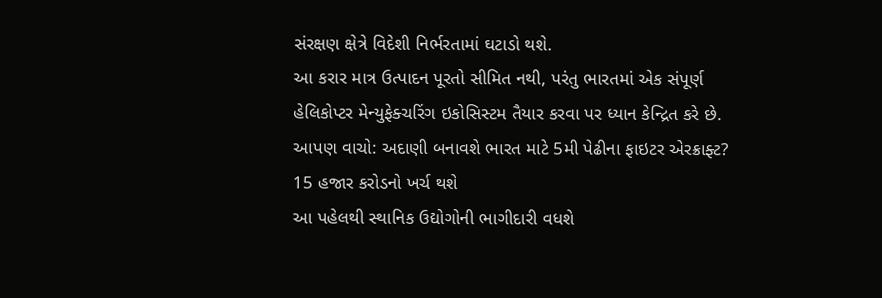સંરક્ષણ ક્ષેત્રે વિદેશી નિર્ભરતામાં ઘટાડો થશે.
આ કરાર માત્ર ઉત્પાદન પૂરતો સીમિત નથી, પરંતુ ભારતમાં એક સંપૂર્ણ હેલિકોપ્ટર મેન્યુફેક્ચરિંગ ઇકોસિસ્ટમ તૈયાર કરવા પર ધ્યાન કેન્દ્રિત કરે છે.
આપણ વાચો: અદાણી બનાવશે ભારત માટે 5મી પેઢીના ફાઇટર એરક્રાફ્ટ? 15 હજાર કરોડનો ખર્ચ થશે
આ પહેલથી સ્થાનિક ઉદ્યોગોની ભાગીદારી વધશે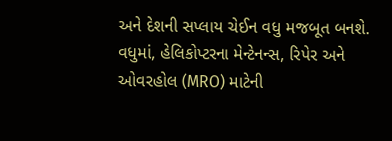અને દેશની સપ્લાય ચેઈન વધુ મજબૂત બનશે. વધુમાં, હેલિકોપ્ટરના મેન્ટેનન્સ, રિપેર અને ઓવરહોલ (MRO) માટેની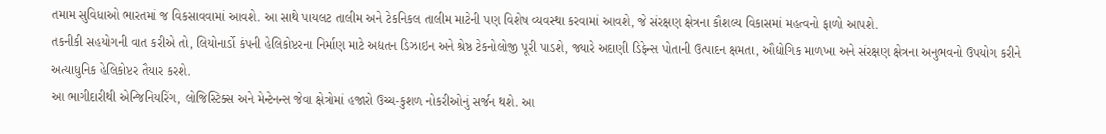તમામ સુવિધાઓ ભારતમાં જ વિકસાવવામાં આવશે. આ સાથે પાયલટ તાલીમ અને ટેકનિકલ તાલીમ માટેની પણ વિશેષ વ્યવસ્થા કરવામાં આવશે, જે સંરક્ષણ ક્ષેત્રના કૌશલ્ય વિકાસમાં મહત્વનો ફાળો આપશે.
તકનીકી સહયોગની વાત કરીએ તો, લિયોનાર્ડો કંપની હેલિકોપ્ટરના નિર્માણ માટે અદ્યતન ડિઝાઇન અને શ્રેષ્ઠ ટેકનોલોજી પૂરી પાડશે, જ્યારે અદાણી ડિફેન્સ પોતાની ઉત્પાદન ક્ષમતા, ઔદ્યોગિક માળખા અને સંરક્ષણ ક્ષેત્રના અનુભવનો ઉપયોગ કરીને અત્યાધુનિક હેલિકોપ્ટર તૈયાર કરશે.
આ ભાગીદારીથી એન્જિનિયરિંગ, લોજિસ્ટિક્સ અને મેન્ટેનન્સ જેવા ક્ષેત્રોમાં હજારો ઉચ્ચ-કુશળ નોકરીઓનું સર્જન થશે. આ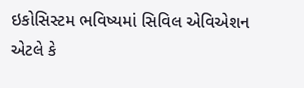ઇકોસિસ્ટમ ભવિષ્યમાં સિવિલ એવિએશન એટલે કે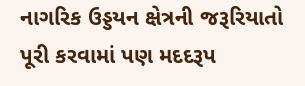નાગરિક ઉડ્ડયન ક્ષેત્રની જરૂરિયાતો પૂરી કરવામાં પણ મદદરૂપ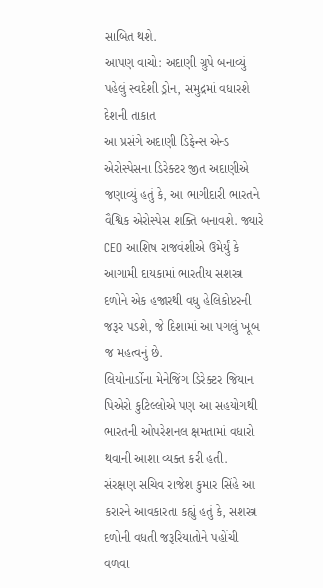સાબિત થશે.
આપણ વાચો: અદાણી ગ્રુપે બનાવ્યું પહેલું સ્વદેશી ડ્રોન, સમુદ્રમાં વધારશે દેશની તાકાત
આ પ્રસંગે અદાણી ડિફેન્સ એન્ડ એરોસ્પેસના ડિરેક્ટર જીત અદાણીએ જણાવ્યું હતું કે, આ ભાગીદારી ભારતને વૈશ્વિક એરોસ્પેસ શક્તિ બનાવશે. જ્યારે CEO આશિષ રાજવંશીએ ઉમેર્યું કે આગામી દાયકામાં ભારતીય સશસ્ત્ર દળોને એક હજારથી વધુ હેલિકોપ્ટરની જરૂર પડશે, જે દિશામાં આ પગલું ખૂબ જ મહત્વનું છે.
લિયોનાર્ડોના મેનેજિંગ ડિરેક્ટર જિયાન પિએરો કુટિલ્લોએ પણ આ સહયોગથી ભારતની ઓપરેશનલ ક્ષમતામાં વધારો થવાની આશા વ્યક્ત કરી હતી.
સંરક્ષણ સચિવ રાજેશ કુમાર સિંહે આ કરારને આવકારતા કહ્યું હતું કે, સશસ્ત્ર દળોની વધતી જરૂરિયાતોને પહોંચી વળવા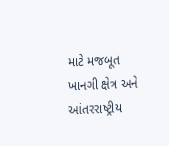માટે મજબૂત ખાનગી ક્ષેત્ર અને આંતરરાષ્ટ્રીય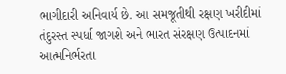ભાગીદારી અનિવાર્ય છે. આ સમજૂતીથી રક્ષણ ખરીદીમાં તંદુરસ્ત સ્પર્ધા જાગશે અને ભારત સંરક્ષણ ઉત્પાદનમાં આત્મનિર્ભરતા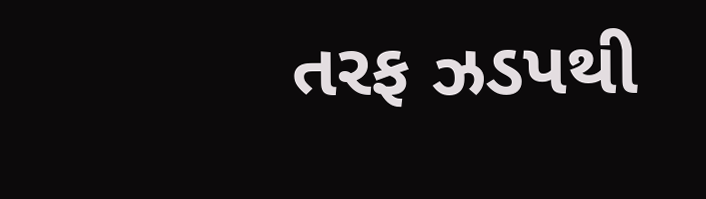તરફ ઝડપથી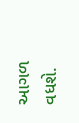આગળ વધશે.